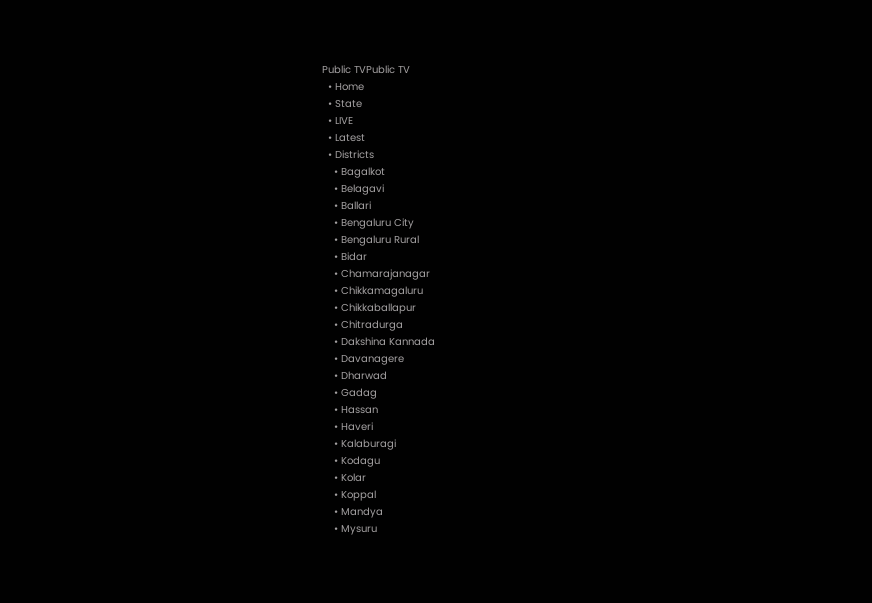Public TVPublic TV
  • Home
  • State
  • LIVE
  • Latest
  • Districts
    • Bagalkot
    • Belagavi
    • Ballari
    • Bengaluru City
    • Bengaluru Rural
    • Bidar
    • Chamarajanagar
    • Chikkamagaluru
    • Chikkaballapur
    • Chitradurga
    • Dakshina Kannada
    • Davanagere
    • Dharwad
    • Gadag
    • Hassan
    • Haveri
    • Kalaburagi
    • Kodagu
    • Kolar
    • Koppal
    • Mandya
    • Mysuru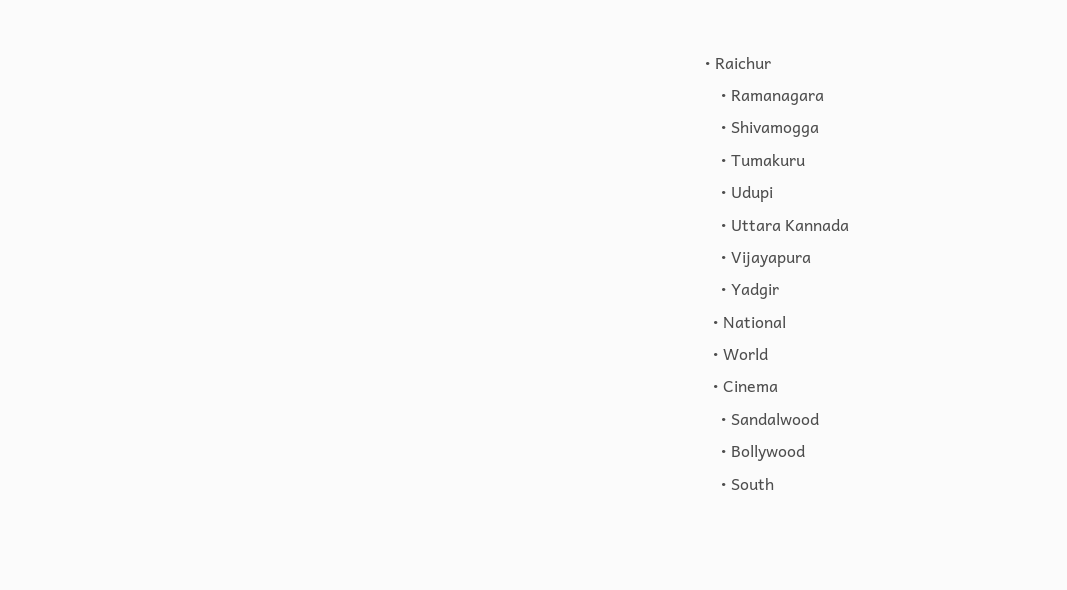• Raichur
    • Ramanagara
    • Shivamogga
    • Tumakuru
    • Udupi
    • Uttara Kannada
    • Vijayapura
    • Yadgir
  • National
  • World
  • Cinema
    • Sandalwood
    • Bollywood
    • South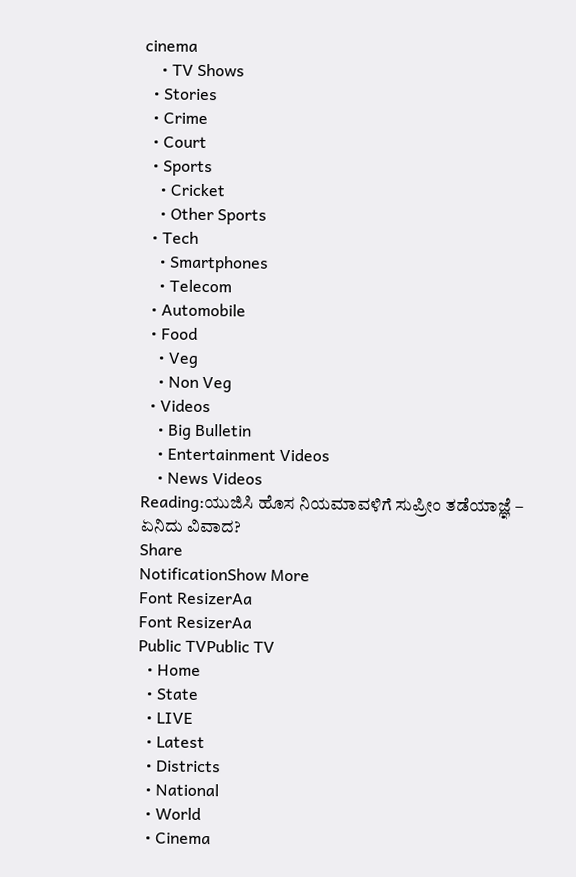cinema
    • TV Shows
  • Stories
  • Crime
  • Court
  • Sports
    • Cricket
    • Other Sports
  • Tech
    • Smartphones
    • Telecom
  • Automobile
  • Food
    • Veg
    • Non Veg
  • Videos
    • Big Bulletin
    • Entertainment Videos
    • News Videos
Reading:ಯುಜಿಸಿ ಹೊಸ ನಿಯಮಾವಳಿಗೆ ಸುಪ್ರೀಂ ತಡೆಯಾಜ್ಞೆ – ಏನಿದು ವಿವಾದ?
Share
NotificationShow More
Font ResizerAa
Font ResizerAa
Public TVPublic TV
  • Home
  • State
  • LIVE
  • Latest
  • Districts
  • National
  • World
  • Cinema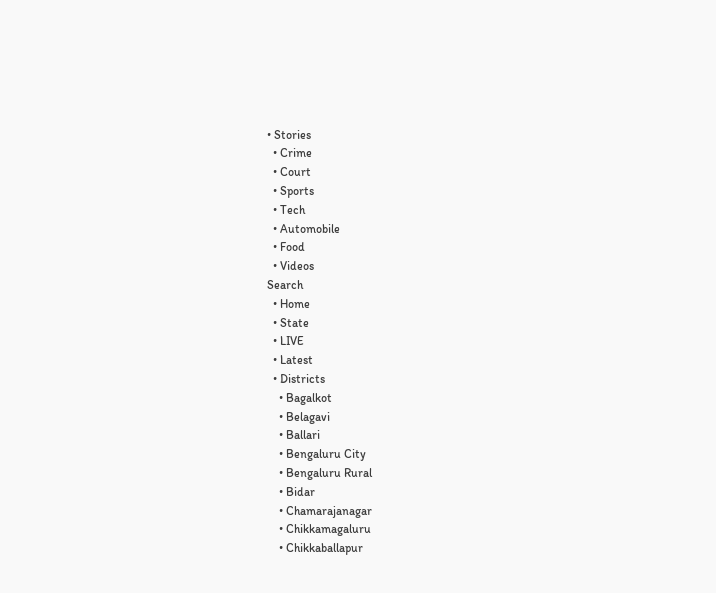• Stories
  • Crime
  • Court
  • Sports
  • Tech
  • Automobile
  • Food
  • Videos
Search
  • Home
  • State
  • LIVE
  • Latest
  • Districts
    • Bagalkot
    • Belagavi
    • Ballari
    • Bengaluru City
    • Bengaluru Rural
    • Bidar
    • Chamarajanagar
    • Chikkamagaluru
    • Chikkaballapur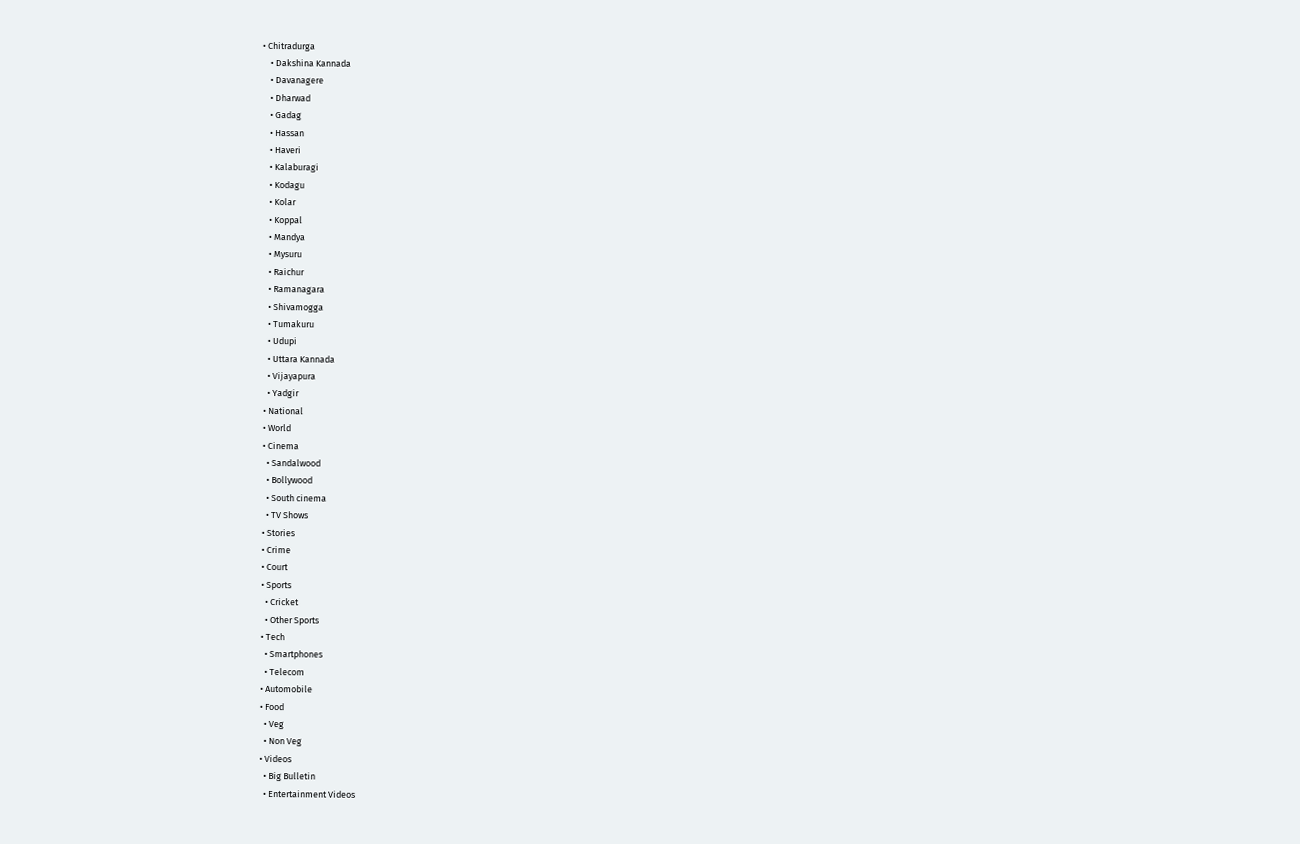• Chitradurga
    • Dakshina Kannada
    • Davanagere
    • Dharwad
    • Gadag
    • Hassan
    • Haveri
    • Kalaburagi
    • Kodagu
    • Kolar
    • Koppal
    • Mandya
    • Mysuru
    • Raichur
    • Ramanagara
    • Shivamogga
    • Tumakuru
    • Udupi
    • Uttara Kannada
    • Vijayapura
    • Yadgir
  • National
  • World
  • Cinema
    • Sandalwood
    • Bollywood
    • South cinema
    • TV Shows
  • Stories
  • Crime
  • Court
  • Sports
    • Cricket
    • Other Sports
  • Tech
    • Smartphones
    • Telecom
  • Automobile
  • Food
    • Veg
    • Non Veg
  • Videos
    • Big Bulletin
    • Entertainment Videos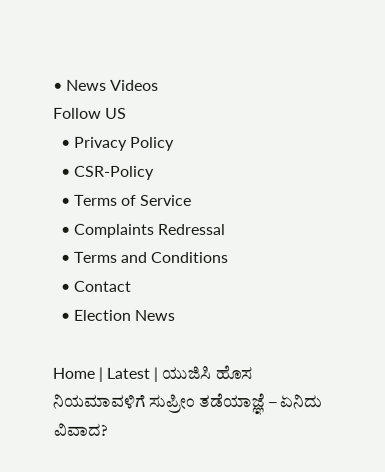• News Videos
Follow US
  • Privacy Policy
  • CSR-Policy
  • Terms of Service
  • Complaints Redressal
  • Terms and Conditions
  • Contact
  • Election News

Home | Latest | ಯುಜಿಸಿ ಹೊಸ ನಿಯಮಾವಳಿಗೆ ಸುಪ್ರೀಂ ತಡೆಯಾಜ್ಞೆ – ಏನಿದು ವಿವಾದ?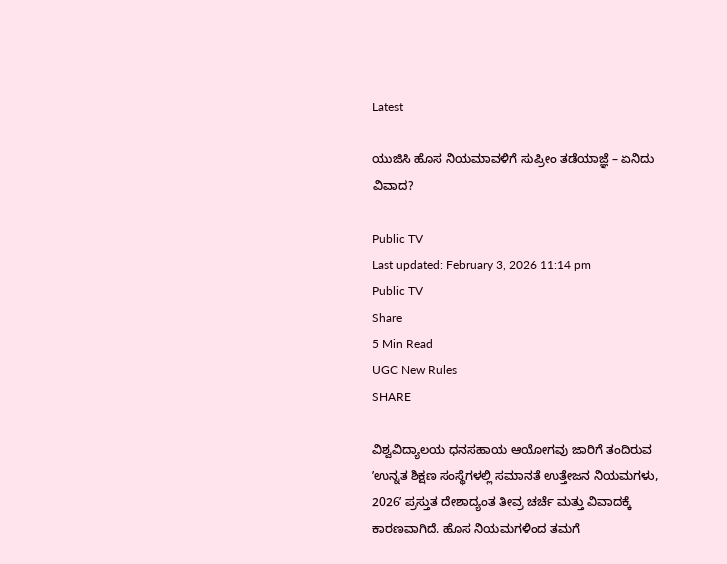Latest

ಯುಜಿಸಿ ಹೊಸ ನಿಯಮಾವಳಿಗೆ ಸುಪ್ರೀಂ ತಡೆಯಾಜ್ಞೆ – ಏನಿದು ವಿವಾದ?

Public TV
Last updated: February 3, 2026 11:14 pm
Public TV
Share
5 Min Read
UGC New Rules
SHARE

ವಿಶ್ವವಿದ್ಯಾಲಯ ಧನಸಹಾಯ ಆಯೋಗವು ಜಾರಿಗೆ ತಂದಿರುವ ʼಉನ್ನತ ಶಿಕ್ಷಣ ಸಂಸ್ಥೆಗಳಲ್ಲಿ ಸಮಾನತೆ ಉತ್ತೇಜನ ನಿಯಮಗಳು, 2026ʼ ಪ್ರಸ್ತುತ ದೇಶಾದ್ಯಂತ ತೀವ್ರ ಚರ್ಚೆ ಮತ್ತು ವಿವಾದಕ್ಕೆ ಕಾರಣವಾಗಿದೆ. ಹೊಸ ನಿಯಮಗಳಿಂದ ತಮಗೆ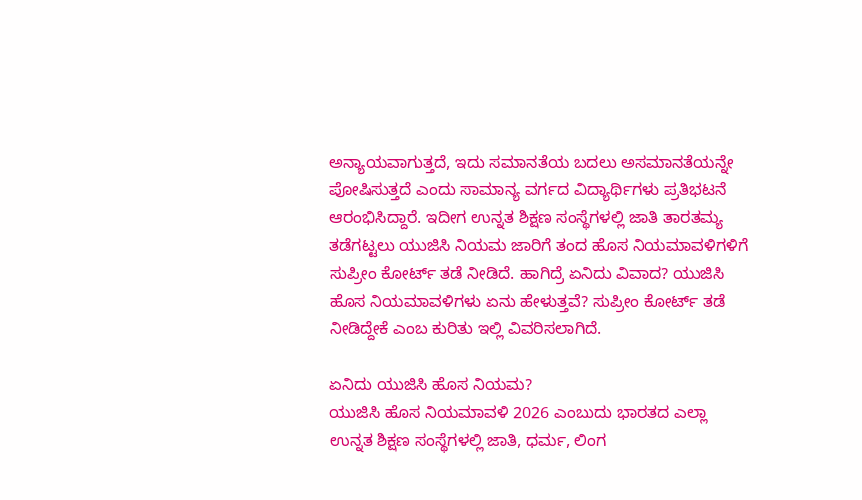ಅನ್ಯಾಯವಾಗುತ್ತದೆ, ಇದು ಸಮಾನತೆಯ ಬದಲು ಅಸಮಾನತೆಯನ್ನೇ ಪೋಷಿಸುತ್ತದೆ ಎಂದು ಸಾಮಾನ್ಯ ವರ್ಗದ ವಿದ್ಯಾರ್ಥಿಗಳು ಪ್ರತಿಭಟನೆ ಆರಂಭಿಸಿದ್ದಾರೆ. ಇದೀಗ ಉನ್ನತ ಶಿಕ್ಷಣ ಸಂಸ್ಥೆಗಳಲ್ಲಿ ಜಾತಿ ತಾರತಮ್ಯ ತಡೆಗಟ್ಟಲು ಯುಜಿಸಿ ನಿಯಮ ಜಾರಿಗೆ ತಂದ ಹೊಸ ನಿಯಮಾವಳಿಗಳಿಗೆ ಸುಪ್ರೀಂ ಕೋರ್ಟ್ ತಡೆ ನೀಡಿದೆ. ಹಾಗಿದ್ರೆ ಏನಿದು ವಿವಾದ? ಯುಜಿಸಿ ಹೊಸ ನಿಯಮಾವಳಿಗಳು ಏನು ಹೇಳುತ್ತವೆ? ಸುಪ್ರೀಂ ಕೋರ್ಟ್‌ ತಡೆ ನೀಡಿದ್ದೇಕೆ ಎಂಬ ಕುರಿತು ಇಲ್ಲಿ ವಿವರಿಸಲಾಗಿದೆ.

ಏನಿದು ಯುಜಿಸಿ ಹೊಸ ನಿಯಮ?
ಯುಜಿಸಿ ಹೊಸ ನಿಯಮಾವಳಿ 2026 ಎಂಬುದು ಭಾರತದ ಎಲ್ಲಾ ಉನ್ನತ ಶಿಕ್ಷಣ ಸಂಸ್ಥೆಗಳಲ್ಲಿ ಜಾತಿ, ಧರ್ಮ, ಲಿಂಗ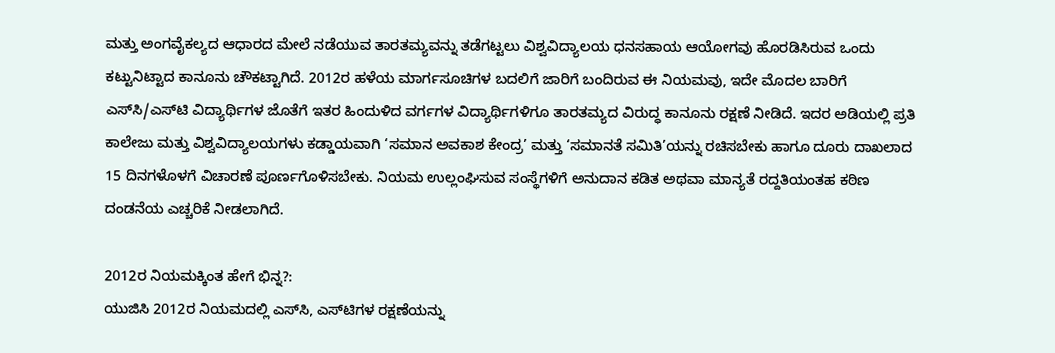ಮತ್ತು ಅಂಗವೈಕಲ್ಯದ ಆಧಾರದ ಮೇಲೆ ನಡೆಯುವ ತಾರತಮ್ಯವನ್ನು ತಡೆಗಟ್ಟಲು ವಿಶ್ವವಿದ್ಯಾಲಯ ಧನಸಹಾಯ ಆಯೋಗವು ಹೊರಡಿಸಿರುವ ಒಂದು ಕಟ್ಟುನಿಟ್ಟಾದ ಕಾನೂನು ಚೌಕಟ್ಟಾಗಿದೆ. 2012ರ ಹಳೆಯ ಮಾರ್ಗಸೂಚಿಗಳ ಬದಲಿಗೆ ಜಾರಿಗೆ ಬಂದಿರುವ ಈ ನಿಯಮವು, ಇದೇ ಮೊದಲ ಬಾರಿಗೆ ಎಸ್‌ಸಿ/ಎಸ್‌ಟಿ ವಿದ್ಯಾರ್ಥಿಗಳ ಜೊತೆಗೆ ಇತರ ಹಿಂದುಳಿದ ವರ್ಗಗಳ ವಿದ್ಯಾರ್ಥಿಗಳಿಗೂ ತಾರತಮ್ಯದ ವಿರುದ್ಧ ಕಾನೂನು ರಕ್ಷಣೆ ನೀಡಿದೆ. ಇದರ ಅಡಿಯಲ್ಲಿ ಪ್ರತಿ ಕಾಲೇಜು ಮತ್ತು ವಿಶ್ವವಿದ್ಯಾಲಯಗಳು ಕಡ್ಡಾಯವಾಗಿ ‘ಸಮಾನ ಅವಕಾಶ ಕೇಂದ್ರ’ ಮತ್ತು ‘ಸಮಾನತೆ ಸಮಿತಿ’ಯನ್ನು ರಚಿಸಬೇಕು ಹಾಗೂ ದೂರು ದಾಖಲಾದ 15 ದಿನಗಳೊಳಗೆ ವಿಚಾರಣೆ ಪೂರ್ಣಗೊಳಿಸಬೇಕು. ನಿಯಮ ಉಲ್ಲಂಘಿಸುವ ಸಂಸ್ಥೆಗಳಿಗೆ ಅನುದಾನ ಕಡಿತ ಅಥವಾ ಮಾನ್ಯತೆ ರದ್ದತಿಯಂತಹ ಕಠಿಣ ದಂಡನೆಯ ಎಚ್ಚರಿಕೆ ನೀಡಲಾಗಿದೆ.

2012ರ ನಿಯಮಕ್ಕಿಂತ ಹೇಗೆ ಭಿನ್ನ?:
ಯುಜಿಸಿ 2012ರ ನಿಯಮದಲ್ಲಿ ಎಸ್‌ಸಿ, ಎಸ್‌ಟಿಗಳ ರಕ್ಷಣೆಯನ್ನು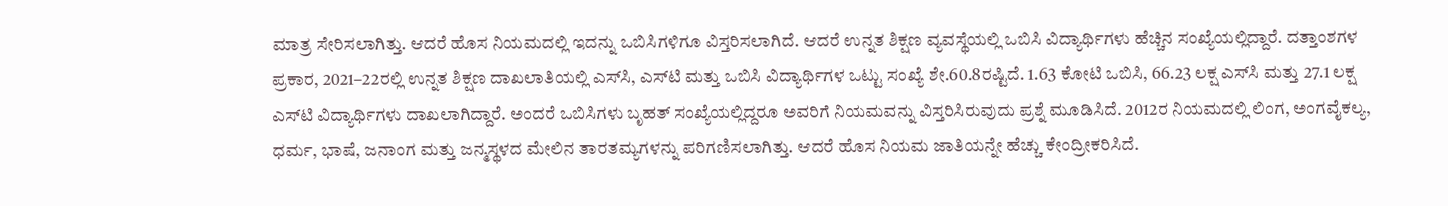ಮಾತ್ರ ಸೇರಿಸಲಾಗಿತ್ತು. ಆದರೆ ಹೊಸ ನಿಯಮದಲ್ಲಿ ಇದನ್ನು ಒಬಿಸಿಗಳಿಗೂ ವಿಸ್ತರಿಸಲಾಗಿದೆ. ಆದರೆ ಉನ್ನತ ಶಿಕ್ಷಣ ವ್ಯವಸ್ಥೆಯಲ್ಲಿ ಒಬಿಸಿ ವಿದ್ಯಾರ್ಥಿಗಳು ಹೆಚ್ಚಿನ ಸಂಖ್ಯೆಯಲ್ಲಿದ್ದಾರೆ. ದತ್ತಾಂಶಗಳ ಪ್ರಕಾರ, 2021–22ರಲ್ಲಿ ಉನ್ನತ ಶಿಕ್ಷಣ ದಾಖಲಾತಿಯಲ್ಲಿ ಎಸ್‌ಸಿ, ಎಸ್‌ಟಿ ಮತ್ತು ಒಬಿಸಿ ವಿದ್ಯಾರ್ಥಿಗಳ ಒಟ್ಟು ಸಂಖ್ಯೆ ಶೇ.60.8ರಷ್ಟಿದೆ. 1.63 ಕೋಟಿ ಒಬಿಸಿ, 66.23 ಲಕ್ಷ ಎಸ್‌ಸಿ ಮತ್ತು 27.1 ಲಕ್ಷ ಎಸ್‌ಟಿ ವಿದ್ಯಾರ್ಥಿಗಳು ದಾಖಲಾಗಿದ್ದಾರೆ. ಅಂದರೆ ಒಬಿಸಿಗಳು ಬೃಹತ್‌ ಸಂಖ್ಯೆಯಲ್ಲಿದ್ದರೂ ಅವರಿಗೆ ನಿಯಮವನ್ನು ವಿಸ್ತರಿಸಿರುವುದು ಪ್ರಶ್ನೆ ಮೂಡಿಸಿದೆ. 2012ರ ನಿಯಮದಲ್ಲಿ ಲಿಂಗ, ಅಂಗವೈಕಲ್ಯ, ಧರ್ಮ, ಭಾಷೆ, ಜನಾಂಗ ಮತ್ತು ಜನ್ಮಸ್ಥಳದ ಮೇಲಿನ ತಾರತಮ್ಯಗಳನ್ನು ಪರಿಗಣಿಸಲಾಗಿತ್ತು. ಆದರೆ ಹೊಸ ನಿಯಮ ಜಾತಿಯನ್ನೇ ಹೆಚ್ಚು ಕೇಂದ್ರೀಕರಿಸಿದೆ.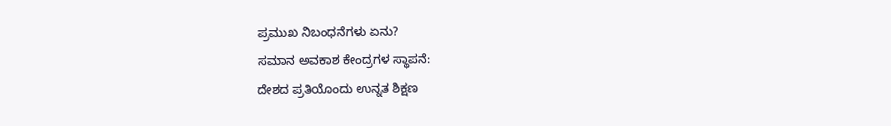ಪ್ರಮುಖ ನಿಬಂಧನೆಗಳು ಏನು?
ಸಮಾನ ಅವಕಾಶ ಕೇಂದ್ರಗಳ ಸ್ಥಾಪನೆ:
ದೇಶದ ಪ್ರತಿಯೊಂದು ಉನ್ನತ ಶಿಕ್ಷಣ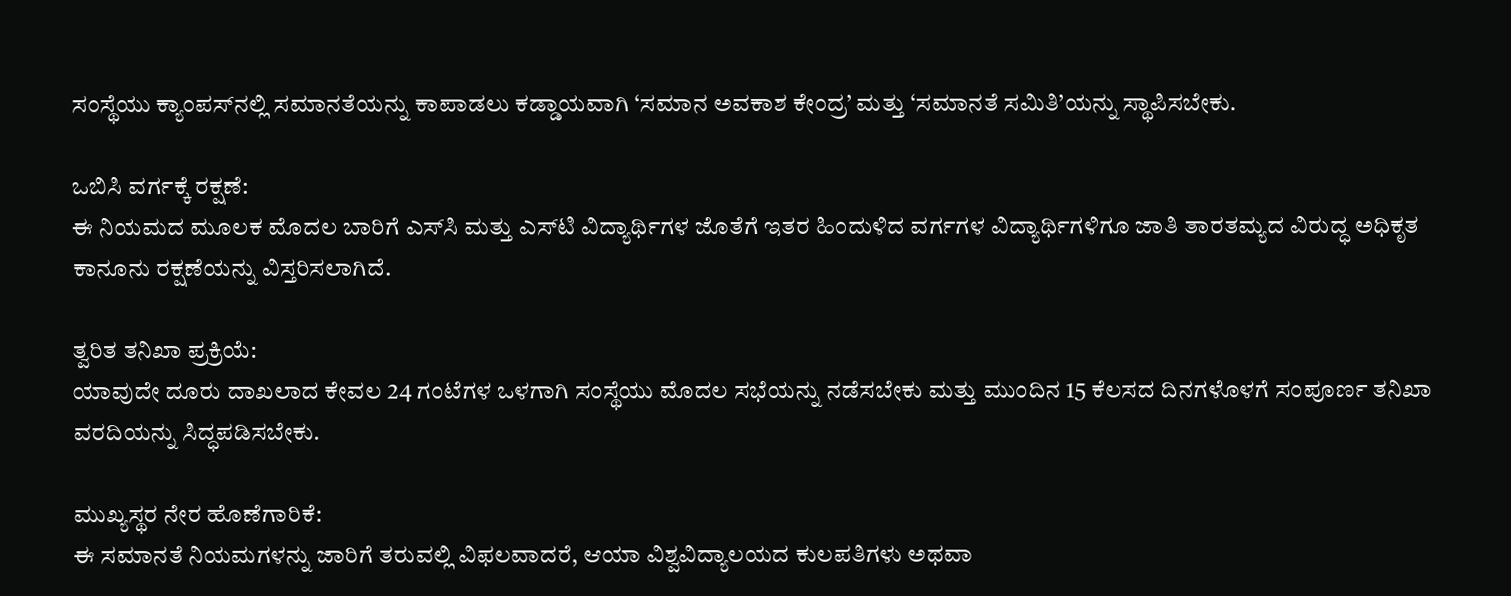ಸಂಸ್ಥೆಯು ಕ್ಯಾಂಪಸ್‌ನಲ್ಲಿ ಸಮಾನತೆಯನ್ನು ಕಾಪಾಡಲು ಕಡ್ಡಾಯವಾಗಿ ‘ಸಮಾನ ಅವಕಾಶ ಕೇಂದ್ರ’ ಮತ್ತು ‘ಸಮಾನತೆ ಸಮಿತಿ’ಯನ್ನು ಸ್ಥಾಪಿಸಬೇಕು.

ಒಬಿಸಿ ವರ್ಗಕ್ಕೆ ರಕ್ಷಣೆ:
ಈ ನಿಯಮದ ಮೂಲಕ ಮೊದಲ ಬಾರಿಗೆ ಎಸ್‌ಸಿ ಮತ್ತು ಎಸ್‌ಟಿ ವಿದ್ಯಾರ್ಥಿಗಳ ಜೊತೆಗೆ ಇತರ ಹಿಂದುಳಿದ ವರ್ಗಗಳ ವಿದ್ಯಾರ್ಥಿಗಳಿಗೂ ಜಾತಿ ತಾರತಮ್ಯದ ವಿರುದ್ಧ ಅಧಿಕೃತ ಕಾನೂನು ರಕ್ಷಣೆಯನ್ನು ವಿಸ್ತರಿಸಲಾಗಿದೆ.

ತ್ವರಿತ ತನಿಖಾ ಪ್ರಕ್ರಿಯೆ:
ಯಾವುದೇ ದೂರು ದಾಖಲಾದ ಕೇವಲ 24 ಗಂಟೆಗಳ ಒಳಗಾಗಿ ಸಂಸ್ಥೆಯು ಮೊದಲ ಸಭೆಯನ್ನು ನಡೆಸಬೇಕು ಮತ್ತು ಮುಂದಿನ 15 ಕೆಲಸದ ದಿನಗಳೊಳಗೆ ಸಂಪೂರ್ಣ ತನಿಖಾ ವರದಿಯನ್ನು ಸಿದ್ಧಪಡಿಸಬೇಕು.

ಮುಖ್ಯಸ್ಥರ ನೇರ ಹೊಣೆಗಾರಿಕೆ:
ಈ ಸಮಾನತೆ ನಿಯಮಗಳನ್ನು ಜಾರಿಗೆ ತರುವಲ್ಲಿ ವಿಫಲವಾದರೆ, ಆಯಾ ವಿಶ್ವವಿದ್ಯಾಲಯದ ಕುಲಪತಿಗಳು ಅಥವಾ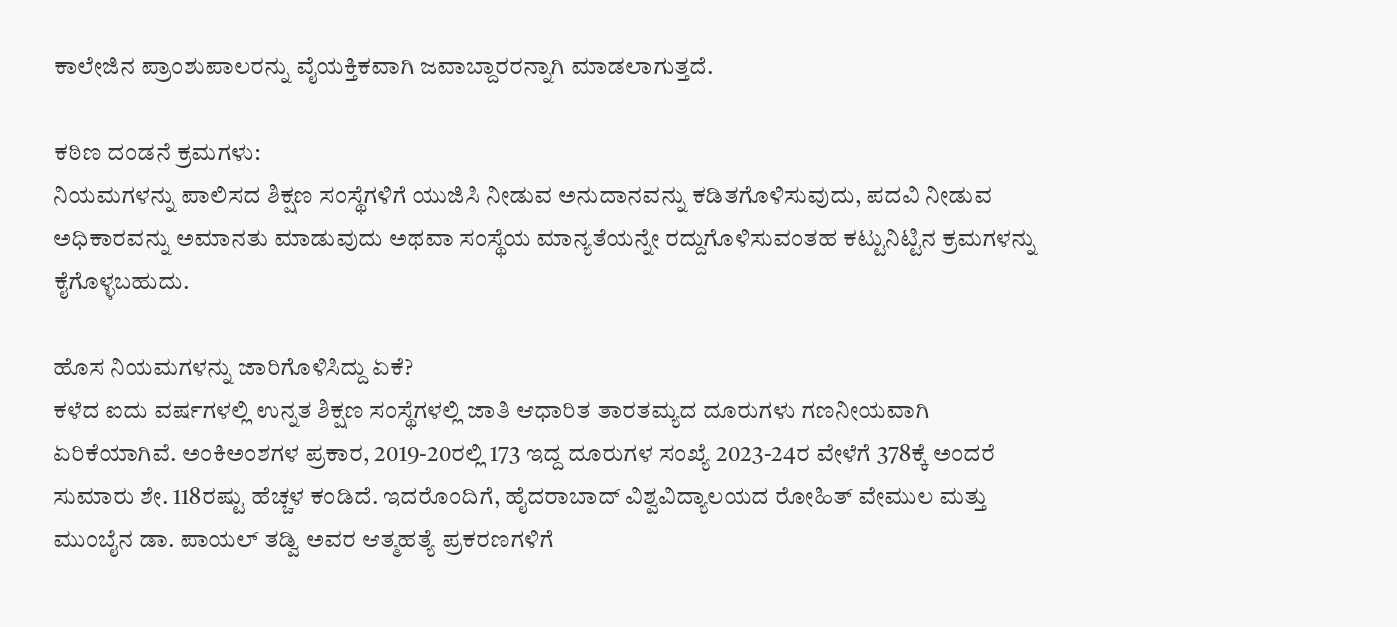ಕಾಲೇಜಿನ ಪ್ರಾಂಶುಪಾಲರನ್ನು ವೈಯಕ್ತಿಕವಾಗಿ ಜವಾಬ್ದಾರರನ್ನಾಗಿ ಮಾಡಲಾಗುತ್ತದೆ.

ಕಠಿಣ ದಂಡನೆ ಕ್ರಮಗಳು:
ನಿಯಮಗಳನ್ನು ಪಾಲಿಸದ ಶಿಕ್ಷಣ ಸಂಸ್ಥೆಗಳಿಗೆ ಯುಜಿಸಿ ನೀಡುವ ಅನುದಾನವನ್ನು ಕಡಿತಗೊಳಿಸುವುದು, ಪದವಿ ನೀಡುವ ಅಧಿಕಾರವನ್ನು ಅಮಾನತು ಮಾಡುವುದು ಅಥವಾ ಸಂಸ್ಥೆಯ ಮಾನ್ಯತೆಯನ್ನೇ ರದ್ದುಗೊಳಿಸುವಂತಹ ಕಟ್ಟುನಿಟ್ಟಿನ ಕ್ರಮಗಳನ್ನು ಕೈಗೊಳ್ಳಬಹುದು.

ಹೊಸ ನಿಯಮಗಳನ್ನು ಜಾರಿಗೊಳಿಸಿದ್ದು ಏಕೆ?
ಕಳೆದ ಐದು ವರ್ಷಗಳಲ್ಲಿ ಉನ್ನತ ಶಿಕ್ಷಣ ಸಂಸ್ಥೆಗಳಲ್ಲಿ ಜಾತಿ ಆಧಾರಿತ ತಾರತಮ್ಯದ ದೂರುಗಳು ಗಣನೀಯವಾಗಿ ಏರಿಕೆಯಾಗಿವೆ. ಅಂಕಿಅಂಶಗಳ ಪ್ರಕಾರ, 2019-20ರಲ್ಲಿ 173 ಇದ್ದ ದೂರುಗಳ ಸಂಖ್ಯೆ 2023-24ರ ವೇಳೆಗೆ 378ಕ್ಕೆ ಅಂದರೆ ಸುಮಾರು ಶೇ. 118ರಷ್ಟು ಹೆಚ್ಚಳ ಕಂಡಿದೆ. ಇದರೊಂದಿಗೆ, ಹೈದರಾಬಾದ್ ವಿಶ್ವವಿದ್ಯಾಲಯದ ರೋಹಿತ್ ವೇಮುಲ ಮತ್ತು ಮುಂಬೈನ ಡಾ. ಪಾಯಲ್ ತಡ್ವಿ ಅವರ ಆತ್ಮಹತ್ಯೆ ಪ್ರಕರಣಗಳಿಗೆ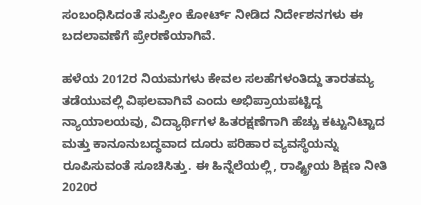ಸಂಬಂಧಿಸಿದಂತೆ ಸುಪ್ರೀಂ ಕೋರ್ಟ್ ನೀಡಿದ ನಿರ್ದೇಶನಗಳು ಈ ಬದಲಾವಣೆಗೆ ಪ್ರೇರಣೆಯಾಗಿವೆ.

ಹಳೆಯ 2012ರ ನಿಯಮಗಳು ಕೇವಲ ಸಲಹೆಗಳಂತಿದ್ದು ತಾರತಮ್ಯ ತಡೆಯುವಲ್ಲಿ ವಿಫಲವಾಗಿವೆ ಎಂದು ಅಭಿಪ್ರಾಯಪಟ್ಟಿದ್ದ ನ್ಯಾಯಾಲಯವು, ವಿದ್ಯಾರ್ಥಿಗಳ ಹಿತರಕ್ಷಣೆಗಾಗಿ ಹೆಚ್ಚು ಕಟ್ಟುನಿಟ್ಟಾದ ಮತ್ತು ಕಾನೂನುಬದ್ಧವಾದ ದೂರು ಪರಿಹಾರ ವ್ಯವಸ್ಥೆಯನ್ನು ರೂಪಿಸುವಂತೆ ಸೂಚಿಸಿತ್ತು. ಈ ಹಿನ್ನೆಲೆಯಲ್ಲಿ, ರಾಷ್ಟ್ರೀಯ ಶಿಕ್ಷಣ ನೀತಿ 2020ರ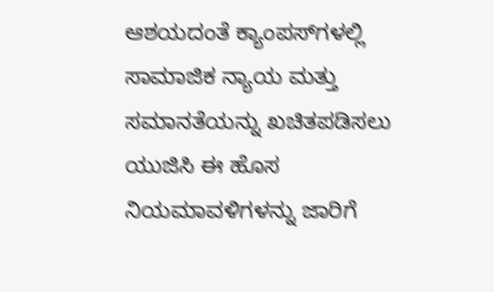ಆಶಯದಂತೆ ಕ್ಯಾಂಪಸ್‌ಗಳಲ್ಲಿ ಸಾಮಾಜಿಕ ನ್ಯಾಯ ಮತ್ತು ಸಮಾನತೆಯನ್ನು ಖಚಿತಪಡಿಸಲು ಯುಜಿಸಿ ಈ ಹೊಸ ನಿಯಮಾವಳಿಗಳನ್ನು ಜಾರಿಗೆ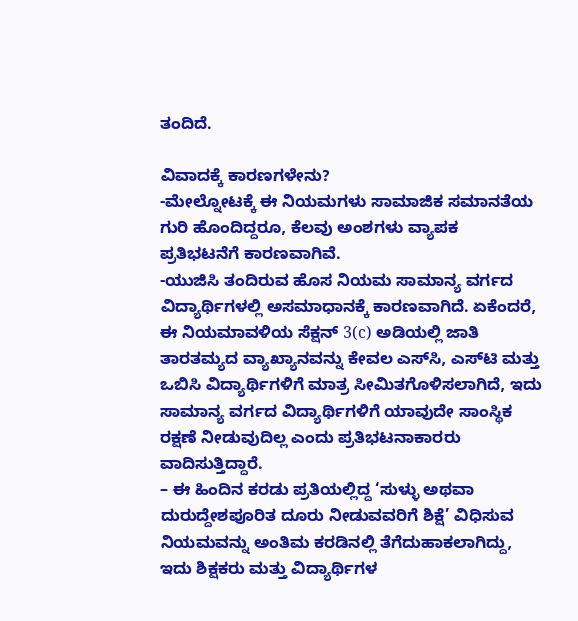ತಂದಿದೆ.

ವಿವಾದಕ್ಕೆ ಕಾರಣಗಳೇನು?
-ಮೇಲ್ನೋಟಕ್ಕೆ ಈ ನಿಯಮಗಳು ಸಾಮಾಜಿಕ ಸಮಾನತೆಯ ಗುರಿ ಹೊಂದಿದ್ದರೂ, ಕೆಲವು ಅಂಶಗಳು ವ್ಯಾಪಕ ಪ್ರತಿಭಟನೆಗೆ ಕಾರಣವಾಗಿವೆ.
-ಯುಜಿಸಿ ತಂದಿರುವ ಹೊಸ ನಿಯಮ ಸಾಮಾನ್ಯ ವರ್ಗದ ವಿದ್ಯಾರ್ಥಿಗಳಲ್ಲಿ ಅಸಮಾಧಾನಕ್ಕೆ ಕಾರಣವಾಗಿದೆ. ಏಕೆಂದರೆ, ಈ ನಿಯಮಾವಳಿಯ ಸೆಕ್ಷನ್ 3(c) ಅಡಿಯಲ್ಲಿ ಜಾತಿ ತಾರತಮ್ಯದ ವ್ಯಾಖ್ಯಾನವನ್ನು ಕೇವಲ ಎಸ್‌ಸಿ, ಎಸ್‌ಟಿ ಮತ್ತು ಒಬಿಸಿ ವಿದ್ಯಾರ್ಥಿಗಳಿಗೆ ಮಾತ್ರ ಸೀಮಿತಗೊಳಿಸಲಾಗಿದೆ, ಇದು ಸಾಮಾನ್ಯ ವರ್ಗದ ವಿದ್ಯಾರ್ಥಿಗಳಿಗೆ ಯಾವುದೇ ಸಾಂಸ್ಥಿಕ ರಕ್ಷಣೆ ನೀಡುವುದಿಲ್ಲ ಎಂದು ಪ್ರತಿಭಟನಾಕಾರರು ವಾದಿಸುತ್ತಿದ್ದಾರೆ.
– ಈ ಹಿಂದಿನ ಕರಡು ಪ್ರತಿಯಲ್ಲಿದ್ದ ‘ಸುಳ್ಳು ಅಥವಾ ದುರುದ್ದೇಶಪೂರಿತ ದೂರು ನೀಡುವವರಿಗೆ ಶಿಕ್ಷೆ’ ವಿಧಿಸುವ ನಿಯಮವನ್ನು ಅಂತಿಮ ಕರಡಿನಲ್ಲಿ ತೆಗೆದುಹಾಕಲಾಗಿದ್ದು, ಇದು ಶಿಕ್ಷಕರು ಮತ್ತು ವಿದ್ಯಾರ್ಥಿಗಳ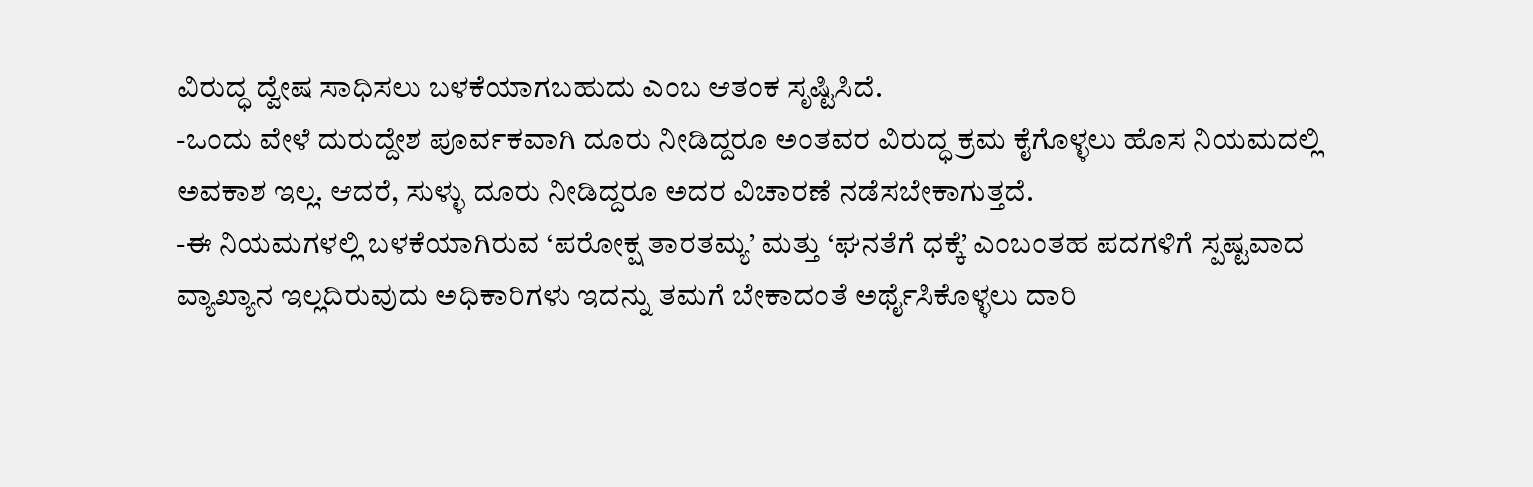ವಿರುದ್ಧ ದ್ವೇಷ ಸಾಧಿಸಲು ಬಳಕೆಯಾಗಬಹುದು ಎಂಬ ಆತಂಕ ಸೃಷ್ಟಿಸಿದೆ.
-ಒಂದು ವೇಳೆ ದುರುದ್ದೇಶ ಪೂರ್ವಕವಾಗಿ ದೂರು ನೀಡಿದ್ದರೂ ಅಂತವರ ವಿರುದ್ಧ ಕ್ರಮ ಕೈಗೊಳ್ಳಲು ಹೊಸ ನಿಯಮದಲ್ಲಿ ಅವಕಾಶ ಇಲ್ಲ. ಆದರೆ, ಸುಳ್ಳು ದೂರು ನೀಡಿದ್ದರೂ ಅದರ ವಿಚಾರಣೆ ನಡೆಸಬೇಕಾಗುತ್ತದೆ.
-ಈ ನಿಯಮಗಳಲ್ಲಿ ಬಳಕೆಯಾಗಿರುವ ‘ಪರೋಕ್ಷ ತಾರತಮ್ಯ’ ಮತ್ತು ‘ಘನತೆಗೆ ಧಕ್ಕೆ’ ಎಂಬಂತಹ ಪದಗಳಿಗೆ ಸ್ಪಷ್ಟವಾದ ವ್ಯಾಖ್ಯಾನ ಇಲ್ಲದಿರುವುದು ಅಧಿಕಾರಿಗಳು ಇದನ್ನು ತಮಗೆ ಬೇಕಾದಂತೆ ಅರ್ಥೈಸಿಕೊಳ್ಳಲು ದಾರಿ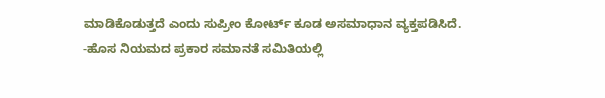ಮಾಡಿಕೊಡುತ್ತದೆ ಎಂದು ಸುಪ್ರೀಂ ಕೋರ್ಟ್ ಕೂಡ ಅಸಮಾಧಾನ ವ್ಯಕ್ತಪಡಿಸಿದೆ.
-ಹೊಸ ನಿಯಮದ ಪ್ರಕಾರ ಸಮಾನತೆ ಸಮಿತಿಯಲ್ಲಿ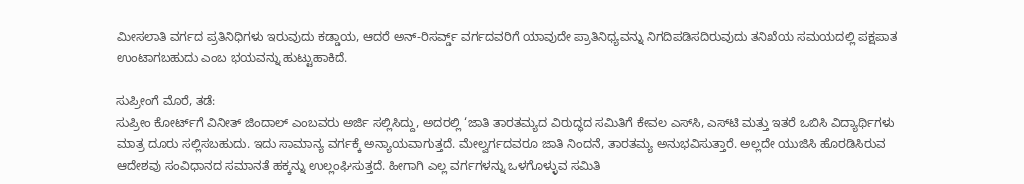ಮೀಸಲಾತಿ ವರ್ಗದ ಪ್ರತಿನಿಧಿಗಳು ಇರುವುದು ಕಡ್ಡಾಯ, ಆದರೆ ಅನ್-ರಿಸರ್ವ್ಡ್ ವರ್ಗದವರಿಗೆ ಯಾವುದೇ ಪ್ರಾತಿನಿಧ್ಯವನ್ನು ನಿಗದಿಪಡಿಸದಿರುವುದು ತನಿಖೆಯ ಸಮಯದಲ್ಲಿ ಪಕ್ಷಪಾತ ಉಂಟಾಗಬಹುದು ಎಂಬ ಭಯವನ್ನು ಹುಟ್ಟುಹಾಕಿದೆ.

ಸುಪ್ರೀಂಗೆ ಮೊರೆ, ತಡೆ:
ಸುಪ್ರೀಂ ಕೋರ್ಟ್‌ಗೆ ವಿನೀತ್‌ ಜಿಂದಾಲ್‌ ಎಂಬವರು ಅರ್ಜಿ ಸಲ್ಲಿಸಿದ್ದು, ಅದರಲ್ಲಿ ‘ಜಾತಿ ತಾರತಮ್ಯದ ವಿರುದ್ಧದ ಸಮಿತಿಗೆ ಕೇವಲ ಎಸ್‌ಸಿ, ಎಸ್‌ಟಿ ಮತ್ತು ಇತರೆ ಒಬಿಸಿ ವಿದ್ಯಾರ್ಥಿಗಳು ಮಾತ್ರ ದೂರು ಸಲ್ಲಿಸಬಹುದು. ಇದು ಸಾಮಾನ್ಯ ವರ್ಗಕ್ಕೆ ಅನ್ಯಾಯವಾಗುತ್ತದೆ. ಮೇಲ್ವರ್ಗದವರೂ ಜಾತಿ ನಿಂದನೆ, ತಾರತಮ್ಯ ಅನುಭವಿಸುತ್ತಾರೆ. ಅಲ್ಲದೇ ಯುಜಿಸಿ ಹೊರಡಿಸಿರುವ ಆದೇಶವು ಸಂವಿಧಾನದ ಸಮಾನತೆ ಹಕ್ಕನ್ನು ಉಲ್ಲಂಘಿಸುತ್ತದೆ. ಹೀಗಾಗಿ ಎಲ್ಲ ವರ್ಗಗಳನ್ನು ಒಳಗೊಳ್ಳುವ ಸಮಿತಿ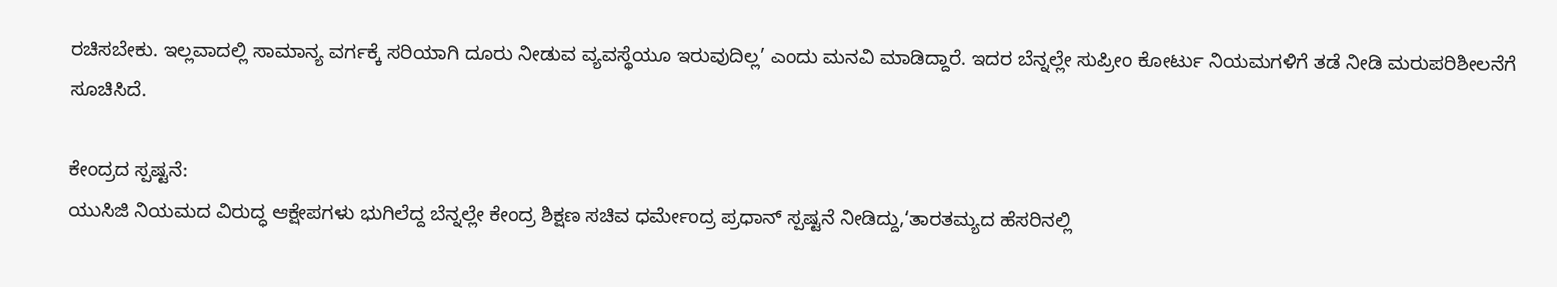ರಚಿಸಬೇಕು. ಇಲ್ಲವಾದಲ್ಲಿ ಸಾಮಾನ್ಯ ವರ್ಗಕ್ಕೆ ಸರಿಯಾಗಿ ದೂರು ನೀಡುವ ವ್ಯವಸ್ಥೆಯೂ ಇರುವುದಿಲ್ಲ’ ಎಂದು ಮನವಿ ಮಾಡಿದ್ದಾರೆ. ಇದರ ಬೆನ್ನಲ್ಲೇ ಸುಪ್ರೀಂ ಕೋರ್ಟು ನಿಯಮಗಳಿಗೆ ತಡೆ ನೀಡಿ ಮರುಪರಿಶೀಲನೆಗೆ ಸೂಚಿಸಿದೆ.

ಕೇಂದ್ರದ ಸ್ಪಷ್ಟನೆ:
ಯುಸಿಜಿ ನಿಯಮದ ವಿರುದ್ಧ ಆಕ್ಷೇಪಗಳು ಭುಗಿಲೆದ್ದ ಬೆನ್ನಲ್ಲೇ ಕೇಂದ್ರ ಶಿಕ್ಷಣ ಸಚಿವ ಧರ್ಮೇಂದ್ರ ಪ್ರಧಾನ್‌ ಸ್ಪಷ್ಟನೆ ನೀಡಿದ್ದು,‘ತಾರತಮ್ಯದ ಹೆಸರಿನಲ್ಲಿ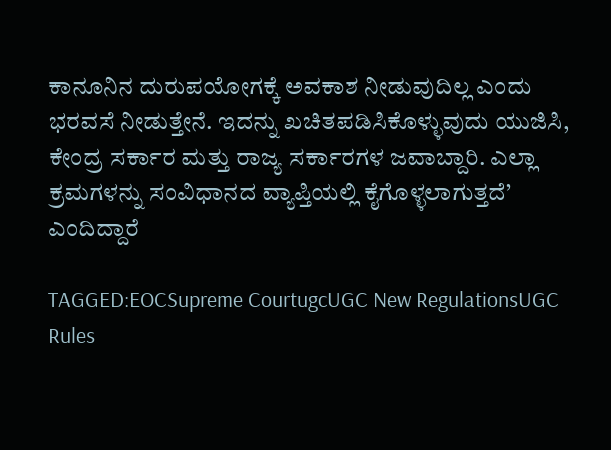ಕಾನೂನಿನ ದುರುಪಯೋಗಕ್ಕೆ ಅವಕಾಶ ನೀಡುವುದಿಲ್ಲ ಎಂದು ಭರವಸೆ ನೀಡುತ್ತೇನೆ. ಇದನ್ನು ಖಚಿತಪಡಿಸಿಕೊಳ್ಳುವುದು ಯುಜಿಸಿ, ಕೇಂದ್ರ ಸರ್ಕಾರ ಮತ್ತು ರಾಜ್ಯ ಸರ್ಕಾರಗಳ ಜವಾಬ್ದಾರಿ. ಎಲ್ಲಾ ಕ್ರಮಗಳನ್ನು ಸಂವಿಧಾನದ ವ್ಯಾಪ್ತಿಯಲ್ಲಿ ಕೈಗೊಳ್ಳಲಾಗುತ್ತದೆ’ ಎಂದಿದ್ದಾರೆ

TAGGED:EOCSupreme CourtugcUGC New RegulationsUGC Rules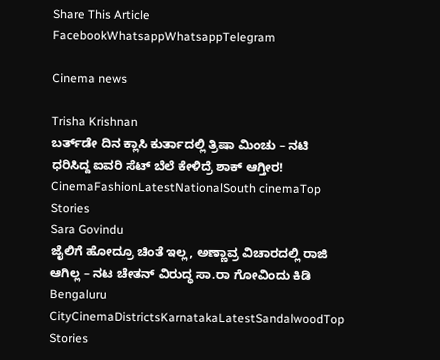Share This Article
FacebookWhatsappWhatsappTelegram

Cinema news

Trisha Krishnan
ಬರ್ತ್‌ಡೇ ದಿನ ಕ್ಲಾಸಿ ಕುರ್ತಾದಲ್ಲಿ ತ್ರಿಷಾ ಮಿಂಚು – ನಟಿ ಧರಿಸಿದ್ದ ಐವರಿ ಸೆಟ್‌ ಬೆಲೆ ಕೇಳಿದ್ರೆ ಶಾಕ್‌ ಆಗ್ತೀರ!
CinemaFashionLatestNationalSouth cinemaTop Stories
Sara Govindu
ಜೈಲಿಗೆ ಹೋದ್ರೂ ಚಿಂತೆ ಇಲ್ಲ, ಅಣ್ಣಾವ್ರ ವಿಚಾರದಲ್ಲಿ ರಾಜಿ ಆಗಿಲ್ಲ – ನಟ ಚೇತನ್ ವಿರುದ್ಧ ಸಾ.ರಾ ಗೋವಿಂದು ಕಿಡಿ
Bengaluru CityCinemaDistrictsKarnatakaLatestSandalwoodTop Stories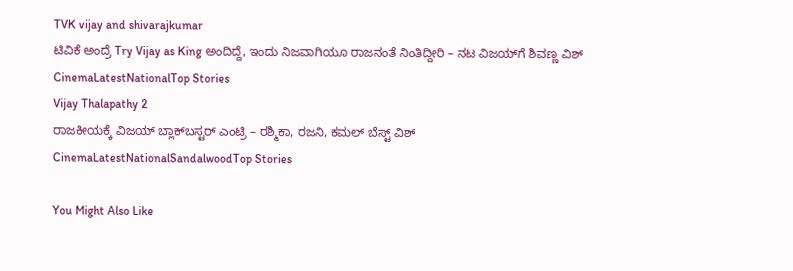TVK vijay and shivarajkumar
ಟಿವಿಕೆ ಅಂದ್ರೆ Try Vijay as King ಅಂದಿದ್ದೆ, ಇಂದು ನಿಜವಾಗಿಯೂ ರಾಜನಂತೆ ನಿಂತಿದ್ದೀರಿ – ನಟ ವಿಜಯ್‌ಗೆ ಶಿವಣ್ಣ ವಿಶ್
CinemaLatestNationalTop Stories
Vijay Thalapathy 2
ರಾಜಕೀಯಕ್ಕೆ ವಿಜಯ್‌ ಬ್ಲಾಕ್‌ಬಸ್ಟರ್‌ ಎಂಟ್ರಿ – ರಶ್ಮಿಕಾ, ರಜನಿ, ಕಮಲ್‌ ಬೆಸ್ಟ್‌ ವಿಶ್‌
CinemaLatestNationalSandalwoodTop Stories

You Might Also Like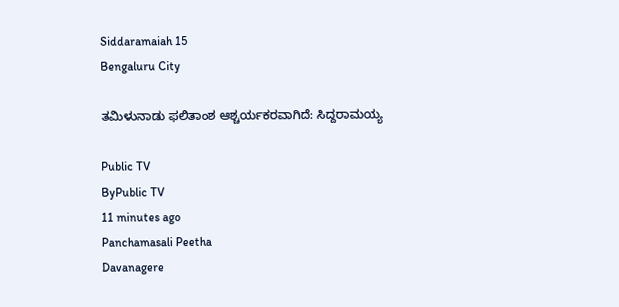Siddaramaiah 15
Bengaluru City

ತಮಿಳುನಾಡು ಫಲಿತಾಂಶ ಆಶ್ಚರ್ಯಕರವಾಗಿದೆ: ಸಿದ್ದರಾಮಯ್ಯ

Public TV
ByPublic TV
11 minutes ago
Panchamasali Peetha
Davanagere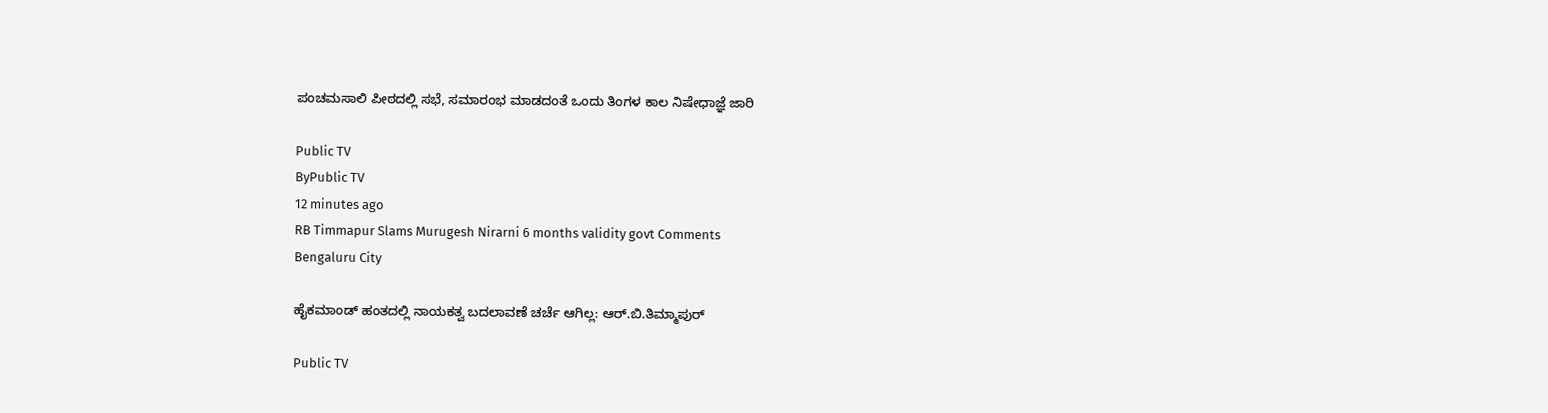ಪಂಚಮಸಾಲಿ ಪೀಠದಲ್ಲಿ ಸಭೆ, ಸಮಾರಂಭ ಮಾಡದಂತೆ ಒಂದು ತಿಂಗಳ ಕಾಲ ನಿಷೇಧಾಜ್ಞೆ ಜಾರಿ

Public TV
ByPublic TV
12 minutes ago
RB Timmapur Slams Murugesh Nirarni 6 months validity govt Comments
Bengaluru City

ಹೈಕಮಾಂಡ್ ಹಂತದಲ್ಲಿ ನಾಯಕತ್ವ ಬದಲಾವಣೆ ಚರ್ಚೆ ಆಗಿಲ್ಲ: ಆರ್.ಬಿ.ತಿಮ್ಮಾಪುರ್

Public TV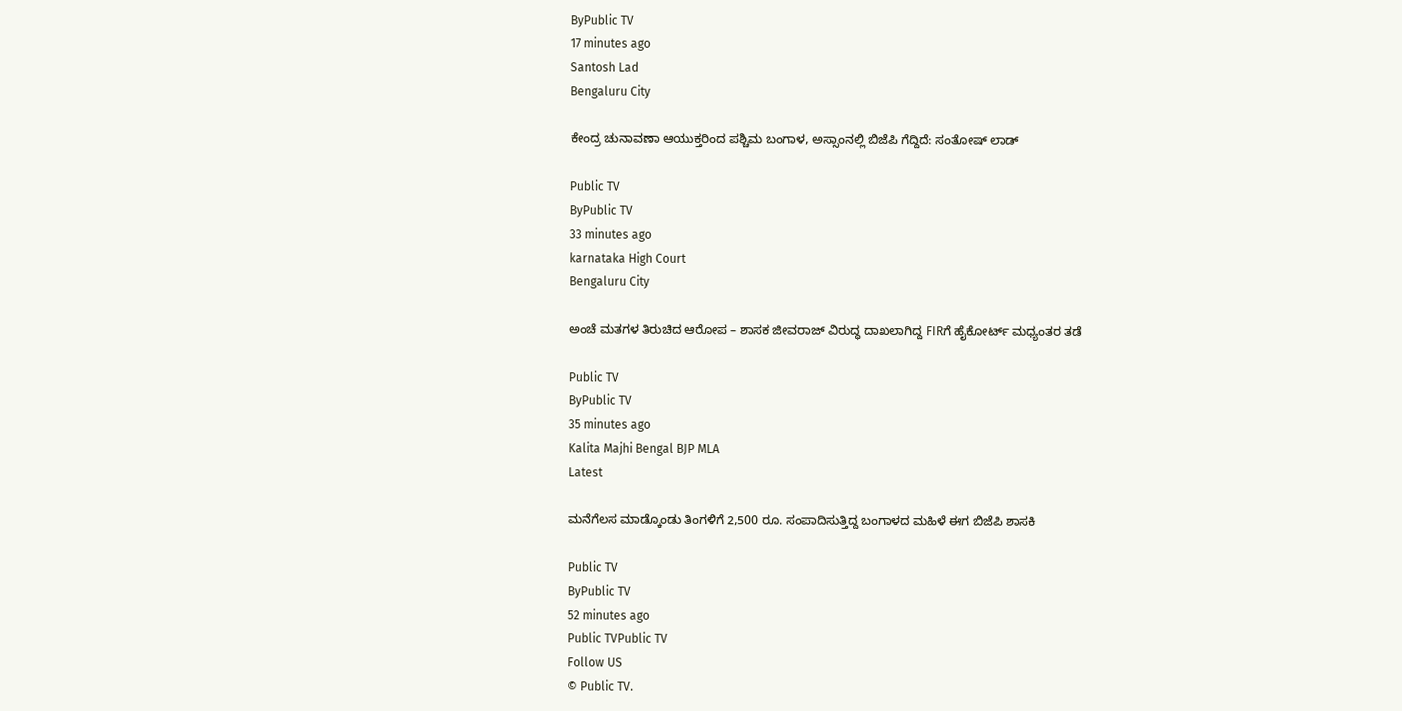ByPublic TV
17 minutes ago
Santosh Lad
Bengaluru City

ಕೇಂದ್ರ ಚುನಾವಣಾ ಆಯುಕ್ತರಿಂದ ಪಶ್ಚಿಮ ಬಂಗಾಳ, ಅಸ್ಸಾಂನಲ್ಲಿ ಬಿಜೆಪಿ ಗೆದ್ದಿದೆ: ಸಂತೋಷ್ ಲಾಡ್

Public TV
ByPublic TV
33 minutes ago
karnataka High Court
Bengaluru City

ಅಂಚೆ ಮತಗಳ ತಿರುಚಿದ ಆರೋಪ – ಶಾಸಕ ಜೀವರಾಜ್ ವಿರುದ್ಧ ದಾಖಲಾಗಿದ್ದ FIRಗೆ ಹೈಕೋರ್ಟ್ ಮಧ್ಯಂತರ ತಡೆ

Public TV
ByPublic TV
35 minutes ago
Kalita Majhi Bengal BJP MLA
Latest

ಮನೆಗೆಲಸ ಮಾಡ್ಕೊಂಡು ತಿಂಗಳಿಗೆ 2,500 ರೂ. ಸಂಪಾದಿಸುತ್ತಿದ್ದ ಬಂಗಾಳದ ಮಹಿಳೆ ಈಗ ಬಿಜೆಪಿ ಶಾಸಕಿ

Public TV
ByPublic TV
52 minutes ago
Public TVPublic TV
Follow US
© Public TV.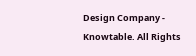Design Company - Knowtable. All Rights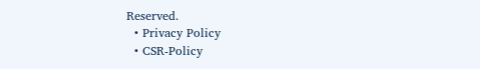Reserved.
  • Privacy Policy
  • CSR-Policy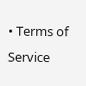• Terms of Service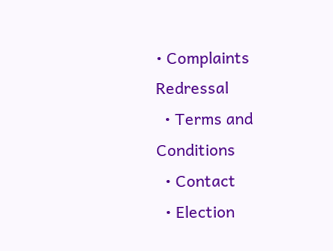• Complaints Redressal
  • Terms and Conditions
  • Contact
  • Election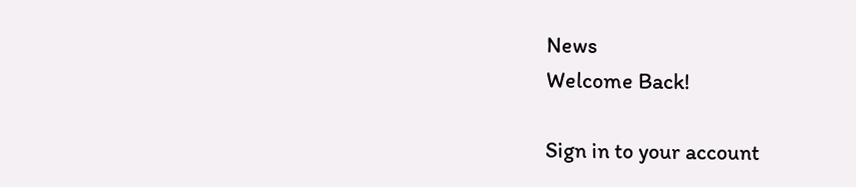News
Welcome Back!

Sign in to your account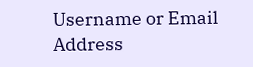Username or Email Address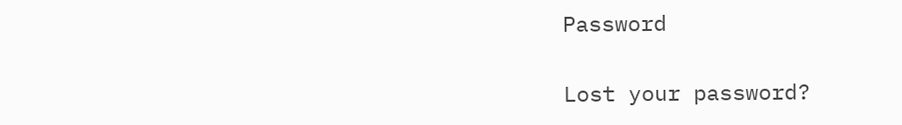Password

Lost your password?